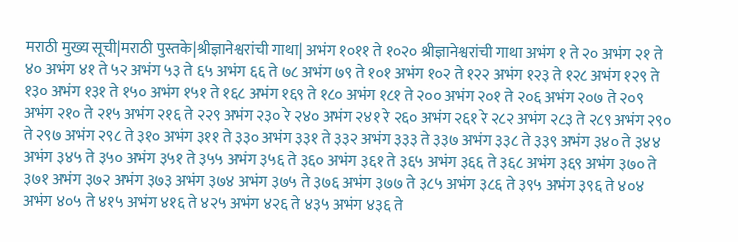मराठी मुख्य सूची|मराठी पुस्तके|श्रीज्ञानेश्वरांची गाथा| अभंग १०११ ते १०२० श्रीज्ञानेश्वरांची गाथा अभंग १ ते २० अभंग २१ ते ४० अभंग ४१ ते ५२ अभंग ५३ ते ६५ अभंग ६६ ते ७८ अभंग ७९ ते १०१ अभंग १०२ ते १२२ अभंग १२३ ते १२८ अभंग १२९ ते १३० अभंग १३१ ते १५० अभंग १५१ ते १६८ अभंग १६९ ते १८० अभंग १८१ ते २०० अभंग २०१ ते २०६ अभंग २०७ ते २०९ अभंग २१० ते २१५ अभंग २१६ ते २२९ अभंग २३० रे २४० अभंग २४१ रे २६० अभंग २६१ रे २८२ अभंग २८३ ते २८९ अभंग २९० ते २९७ अभंग २९८ ते ३१० अभंग ३११ ते ३३० अभंग ३३१ ते ३३२ अभंग ३३३ ते ३३७ अभंग ३३८ ते ३३९ अभंग ३४० ते ३४४ अभंग ३४५ ते ३५० अभंग ३५१ ते ३५५ अभंग ३५६ ते ३६० अभंग ३६१ ते ३६५ अभंग ३६६ ते ३६८ अभंग ३६९ अभंग ३७० ते ३७१ अभंग ३७२ अभंग ३७३ अभंग ३७४ अभंग ३७५ ते ३७६ अभंग ३७७ ते ३८५ अभंग ३८६ ते ३९५ अभंग ३९६ ते ४०४ अभंग ४०५ ते ४१५ अभंग ४१६ ते ४२५ अभंग ४२६ ते ४३५ अभंग ४३६ ते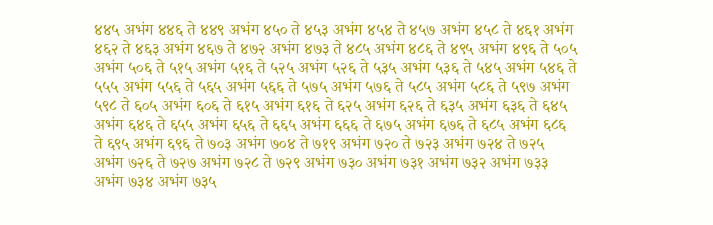४४५ अभंग ४४६ ते ४४९ अभंग ४५० ते ४५३ अभंग ४५४ ते ४५७ अभंग ४५८ ते ४६१ अभंग ४६२ ते ४६३ अभंग ४६७ ते ४७२ अभंग ४७३ ते ४८५ अभंग ४८६ ते ४९५ अभंग ४९६ ते ५०५ अभंग ५०६ ते ५१५ अभंग ५१६ ते ५२५ अभंग ५२६ ते ५३५ अभंग ५३६ ते ५४५ अभंग ५४६ ते ५५५ अभंग ५५६ ते ५६५ अभंग ५६६ ते ५७५ अभंग ५७६ ते ५८५ अभंग ५८६ ते ५९७ अभंग ५९८ ते ६०५ अभंग ६०६ ते ६१५ अभंग ६१६ ते ६२५ अभंग ६२६ ते ६३५ अभंग ६३६ ते ६४५ अभंग ६४६ ते ६५५ अभंग ६५६ ते ६६५ अभंग ६६६ ते ६७५ अभंग ६७६ ते ६८५ अभंग ६८६ ते ६९५ अभंग ६९६ ते ७०३ अभंग ७०४ ते ७१९ अभंग ७२० ते ७२३ अभंग ७२४ ते ७२५ अभंग ७२६ ते ७२७ अभंग ७२८ ते ७२९ अभंग ७३० अभंग ७३१ अभंग ७३२ अभंग ७३३ अभंग ७३४ अभंग ७३५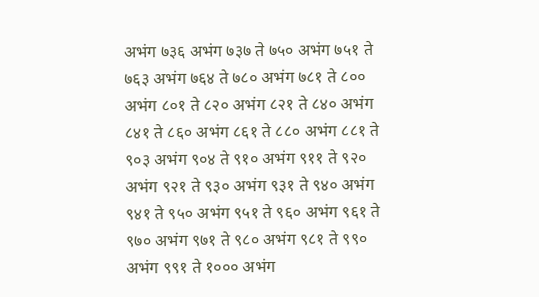अभंग ७३६ अभंग ७३७ ते ७५० अभंग ७५१ ते ७६३ अभंग ७६४ ते ७८० अभंग ७८१ ते ८०० अभंग ८०१ ते ८२० अभंग ८२१ ते ८४० अभंग ८४१ ते ८६० अभंग ८६१ ते ८८० अभंग ८८१ ते ९०३ अभंग ९०४ ते ९१० अभंग ९११ ते ९२० अभंग ९२१ ते ९३० अभंग ९३१ ते ९४० अभंग ९४१ ते ९५० अभंग ९५१ ते ९६० अभंग ९६१ ते ९७० अभंग ९७१ ते ९८० अभंग ९८१ ते ९९० अभंग ९९१ ते १००० अभंग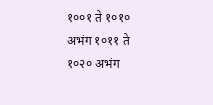१००१ ते १०१० अभंग १०११ ते १०२० अभंग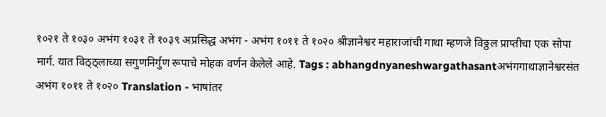१०२१ ते १०३० अभंग १०३१ ते १०३९ अप्रसिद्ध अभंग - अभंग १०११ ते १०२० श्रीज्ञानेश्वर महाराजांची गाथा म्हणजे विठ्ठल प्राप्तीचा एक सोपा मार्ग. यात विठ्ठ्लाच्या सगुणनिर्गुण रूपाचे मोहक वर्णन केलेले आहे. Tags : abhangdnyaneshwargathasantअभंगगाथाज्ञानेश्वरसंत अभंग १०११ ते १०२० Translation - भाषांतर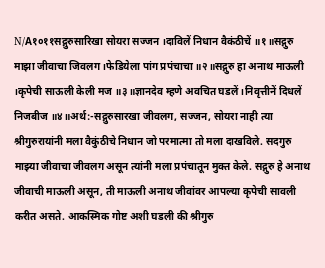N/A१०११सद्गुरुसारिखा सोयरा सज्जन ।दाविलें निधान वैकंठीचें ॥१॥सद्गुरु माझा जीवाचा जिवलग ।फेडियेला पांग प्रपंचाचा ॥२॥सद्गुरु हा अनाथ माऊली ।कृपेची साऊली केली मज ॥३॥ज्ञानदेव म्हणे अवचित घडलें ।निवृत्तीनें दिधलें निजबीज ॥४॥अर्थ:-सद्गुरुसारखा जीवलग, सज्जन, सोयरा नाही त्या श्रीगुरुरायांनी मला वैकुंठीचे निधान जो परमात्मा तो मला दाखविले. सदगुरु माझ्या जीवाचा जीवलग असून त्यांनी मला प्रपंचातून मुक्त केले. सद्गुरु हे अनाथ जीवाची माऊली असून, ती माऊली अनाथ जीवांवर आपल्या कृपेची सावली करीत असते. आकस्मिक गोष्ट अशी घडली की श्रीगुरु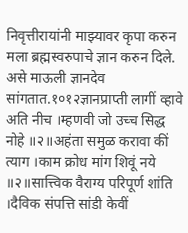निवृत्तीरायांनी माझ्यावर कृपा करुन मला ब्रह्मस्वरुपाचे ज्ञान करुन दिले. असे माऊली ज्ञानदेव सांगतात.१०१२ज्ञानप्राप्ती लागीं व्हावे अति नीच ।म्हणवी जो उच्च सिद्ध नोहे ॥२॥अहंता समुळ करावा कीं त्याग ।काम क्रोध मांग शिवूं नये ॥२॥सात्त्विक वैराग्य परिपूर्ण शांति ।दैविक संपत्ति सांडी केवीं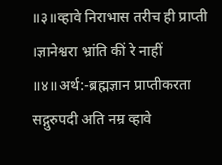॥३॥व्हावे निराभास तरीच ही प्राप्ती ।ज्ञानेश्वरा भ्रांति कीं रे नाहीं ॥४॥अर्थ:-ब्रह्मज्ञान प्राप्तीकरता सद्गुरुपदी अति नम्र व्हावे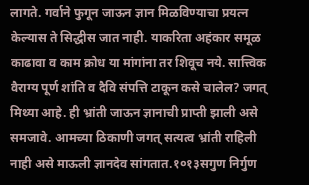लागते. गर्वाने फुगून जाऊन ज्ञान मिळविण्याचा प्रयत्न केल्यास ते सिद्धीस जात नाही. याकरिता अहंकार समूळ काढावा व काम क्रोध या मांगांना तर शिवूच नये. सात्त्विक वैराग्य पूर्ण शांति व दैवि संपत्ति टाकून कसे चालेल? जगत् मिथ्या आहे. ही भ्रांती जाऊन ज्ञानाची प्राप्ती झाली असे समजावे. आमच्या ठिकाणी जगत् सत्यत्व भ्रांती राहिली नाही असे माऊली ज्ञानदेव सांगतात.१०१३सगुण निर्गुण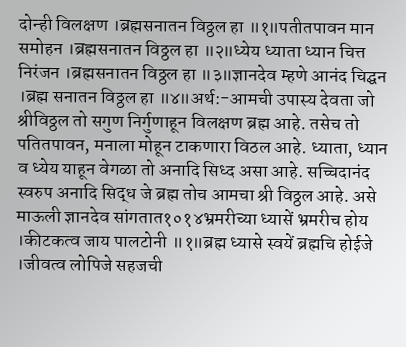दोन्ही विलक्षण ।ब्रह्मसनातन विठ्ठल हा ॥१॥पतीतपावन मान समोहन ।ब्रह्मसनातन विठ्ठल हा ॥२॥ध्येय ध्याता ध्यान चित्त निरंजन ।ब्रह्मसनातन विठ्ठल हा ॥३॥ज्ञानदेव म्हणे आनंद चिद्घन ।ब्रह्म सनातन विठ्ठल हा ॥४॥अर्थ:-आमची उपास्य देवता जो श्रीविठ्ठल तो सगुण निर्गुणाहून विलक्षण ब्रह्म आहे. तसेच तो पतितपावन, मनाला मोहून टाकणारा विठल आहे. ध्याता, ध्यान व ध्येय याहून वेगळा तो अनादि सिध्द असा आहे. सच्चिदानंद स्वरुप अनादि सिद्ध जे ब्रह्म तोच आमचा श्री विठ्ठल आहे. असे माऊली ज्ञानदेव सांगतात१०१४भ्रमरीच्या ध्यासें भ्रमरीच होय ।कीटकत्व जाय पालटोनी ॥१॥ब्रह्म ध्यासे स्वयें ब्रह्मचि होईजे ।जीवत्व लोपिजे सहजची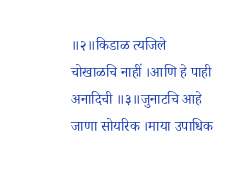॥२॥किडाळ त्यजिले चोखाळचि नाहीं ।आणि हे पाही अनादिची ॥३॥जुनाटचि आहे जाणा सोयरिक ।माया उपाधिक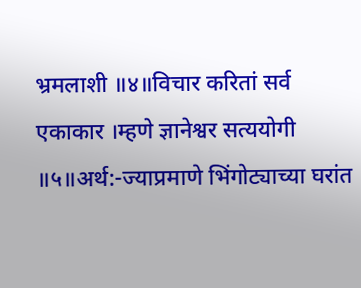भ्रमलाशी ॥४॥विचार करितां सर्व एकाकार ।म्हणे ज्ञानेश्वर सत्ययोगी ॥५॥अर्थ:-ज्याप्रमाणे भिंगोट्याच्या घरांत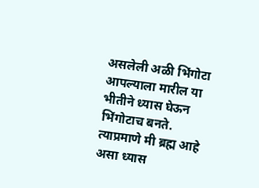असलेली अळी भिंगोटा आपल्याला मारील या भीतीने ध्यास घेऊन भिंगोटाच बनते. त्याप्रमाणे मी ब्रह्म आहे असा ध्यास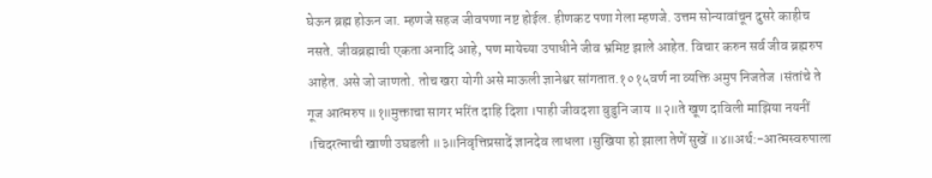घेऊन ब्रह्म होऊन जा. म्हणजे सहज जीवपणा नष्ट होईल. हीणकट पणा गेला म्हणजे. उत्तम सोन्यावांचून दुसरे काहीच नसते. जीवब्रह्माची एकता अनादि आहे, पण मायेच्या उपाधीने जीव भ्रमिष्ट झाले आहेत. विचार करुन सर्व जीव ब्रह्मरुप आहेत. असे जो जाणतो. तोच खरा योगी असे माऊली ज्ञानेश्वर सांगतात.१०१५वर्ण ना व्यक्ति अमुप निजतेज ।संतांचे ते गूज आत्मरुप ॥१॥मुक्ताचा सागर भरिंत दाहि दिशा ।पाही जीवदशा बुडुनि जाय ॥२॥ते खूण दाविली माझिया नयनीं ।चिदरत्नाची खाणी उघडली ॥३॥निवृत्तिप्रसादें ज्ञानदेव लाधला ।सुखिया हो झाला तेणें सुखें ॥४॥अर्थ:-आत्मस्वरुपाला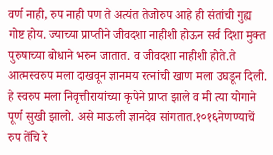वर्ण नाही, रुप नाही पण ते अत्यंत तेजोरुप आहे ही संतांची गुह्य गोष्ट होय. ज्याच्या प्राप्तीने जीवदशा नाहीशी होऊन सर्व दिशा मुक्त पुरुषाच्या बोधाने भरुन जातात. व जीवदशा नाहीशी होते.ते आत्मस्वरुप मला दाखवून ज्ञानमय रत्नांची खाण मला उघडून दिली. हे स्वरुप मला निवृत्तीरायांच्या कृपेने प्राप्त झाले व मी त्या योगाने पूर्ण सुखी झालो. असे माऊली ज्ञानदेव सांगतात.१०१६नेणण्याचें रुप तेंचि रे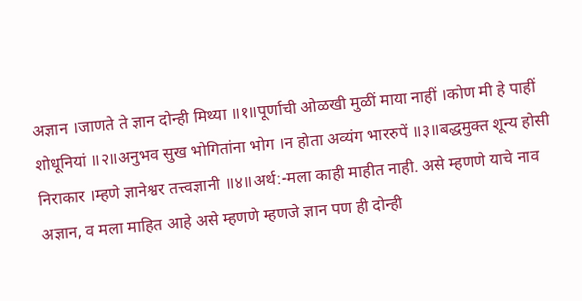अज्ञान ।जाणते ते ज्ञान दोन्ही मिथ्या ॥१॥पूर्णाची ओळखी मुळीं माया नाहीं ।कोण मी हे पाहीं शोधूनियां ॥२॥अनुभव सुख भोगितांना भोग ।न होता अव्यंग भाररुपें ॥३॥बद्धमुक्त शून्य होसी निराकार ।म्हणे ज्ञानेश्वर तत्त्वज्ञानी ॥४॥अर्थ:-मला काही माहीत नाही. असे म्हणणे याचे नाव अज्ञान, व मला माहित आहे असे म्हणणे म्हणजे ज्ञान पण ही दोन्ही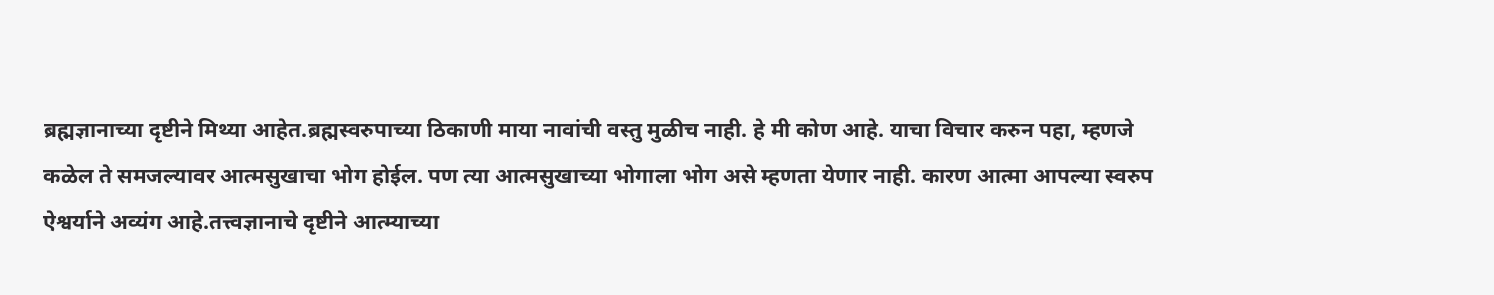ब्रह्मज्ञानाच्या दृष्टीने मिथ्या आहेत.ब्रह्मस्वरुपाच्या ठिकाणी माया नावांची वस्तु मुळीच नाही. हे मी कोण आहे. याचा विचार करुन पहा, म्हणजे कळेल ते समजल्यावर आत्मसुखाचा भोग होईल. पण त्या आत्मसुखाच्या भोगाला भोग असे म्हणता येणार नाही. कारण आत्मा आपल्या स्वरुप ऐश्वर्याने अव्यंग आहे.तत्त्वज्ञानाचे दृष्टीने आत्म्याच्या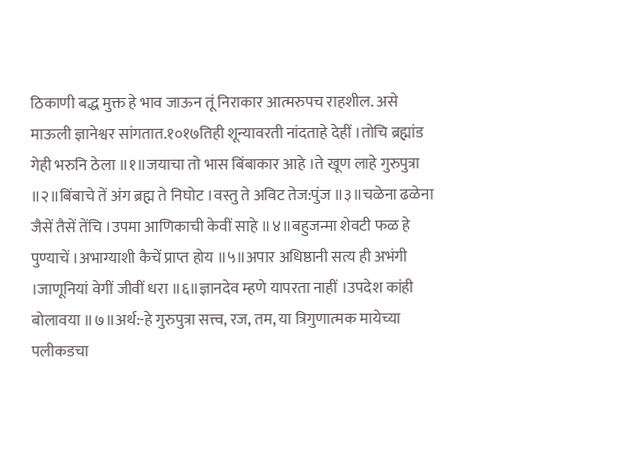ठिकाणी बद्ध मुक्त हे भाव जाऊन तूं निराकार आत्मरुपच राहशील. असे माऊली ज्ञानेश्वर सांगतात.१०१७तिही शून्यावरती नांदताहे देहीं ।तोचि ब्रह्मांड गेही भरुनि ठेला ॥१॥जयाचा तो भास बिंबाकार आहे ।ते खूण लाहे गुरुपुत्रा ॥२॥बिंबाचे तें अंग ब्रह्म ते निघोट ।वस्तु ते अविट तेज:पुंज ॥३॥चळेना ढळेना जैसें तैसें तेंचि ।उपमा आणिकाची केवीं साहे ॥४॥बहुजन्मा शेवटी फळ हे पुण्याचें ।अभाग्याशी कैचें प्राप्त होय ॥५॥अपार अधिष्ठानी सत्य ही अभंगी ।जाणूनियां वेगीं जीवीं धरा ॥६॥ज्ञानदेव म्हणे यापरता नाहीं ।उपदेश कांही बोलावया ॥७॥अर्थ:-हे गुरुपुत्रा सत्त्व, रज, तम, या त्रिगुणात्मक मायेच्या पलीकडचा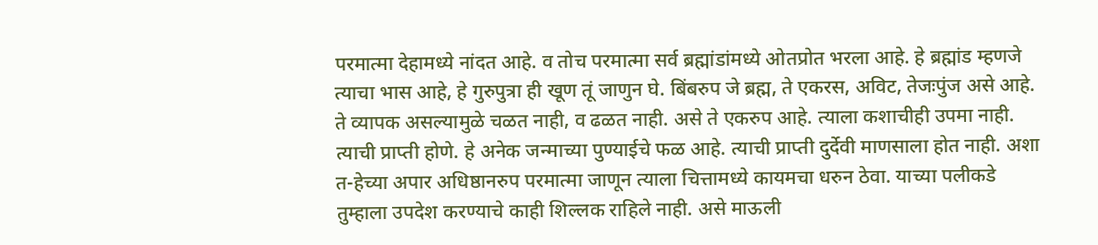परमात्मा देहामध्ये नांदत आहे. व तोच परमात्मा सर्व ब्रह्मांडांमध्ये ओतप्रोत भरला आहे. हे ब्रह्मांड म्हणजे त्याचा भास आहे, हे गुरुपुत्रा ही खूण तूं जाणुन घे. बिंबरुप जे ब्रह्म, ते एकरस, अविट, तेजःपुंज असे आहे. ते व्यापक असल्यामुळे चळत नाही, व ढळत नाही. असे ते एकरुप आहे. त्याला कशाचीही उपमा नाही. त्याची प्राप्ती होणे. हे अनेक जन्माच्या पुण्याईचे फळ आहे. त्याची प्राप्ती दुर्देवी माणसाला होत नाही. अशा त-हेच्या अपार अधिष्ठानरुप परमात्मा जाणून त्याला चित्तामध्ये कायमचा धरुन ठेवा. याच्या पलीकडे तुम्हाला उपदेश करण्याचे काही शिल्लक राहिले नाही. असे माऊली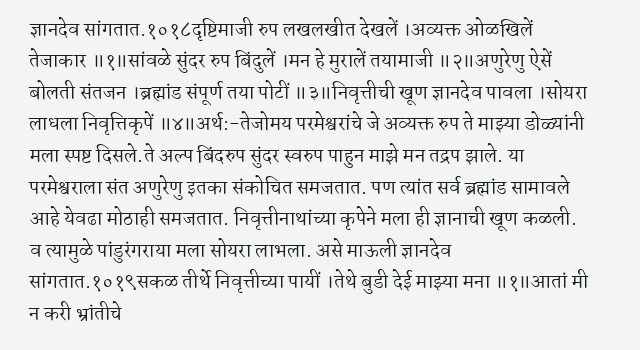ज्ञानदेव सांगतात.१०१८दृष्टिमाजी रुप लखलखीत देखलें ।अव्यक्त ओळखिलें तेजाकार ॥१॥सांवळे सुंदर रुप बिंदुलें ।मन हे मुरालें तयामाजी ॥२॥अणुरेणु ऐसें बोलती संतजन ।ब्रह्मांड संपूर्ण तया पोटीं ॥३॥निवृत्तीची खूण ज्ञानदेव पावला ।सोयरा लाधला निवृत्तिकृपें ॥४॥अर्थ:-तेजोमय परमेश्वरांचे जे अव्यक्त रुप ते माझ्या डोळ्यांनी मला स्पष्ट दिसले.ते अल्प बिंदरुप सुंदर स्वरुप पाहुन माझे मन तद्रप झाले. या परमेश्वराला संत अणुरेणु इतका संकोचित समजतात. पण त्यांत सर्व ब्रह्मांड सामावले आहे येवढा मोठाही समजतात. निवृत्तीनाथांच्या कृपेने मला ही ज्ञानाची खूण कळली. व त्यामुळे पांडुरंगराया मला सोयरा लाभला. असे माऊली ज्ञानदेव सांगतात.१०१९सकळ तीर्थे निवृत्तीच्या पायीं ।तेथे बुडी देई माझ्या मना ॥१॥आतां मी न करी भ्रांतीचे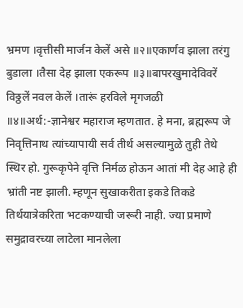भ्रमण ।वृत्तीसी मार्जन केलें असे ॥२॥एकार्णव झाला तरंगु बुडाला ।तैसा देह झाला एकरूप ॥३॥बापरखुमादेविवरें विठ्ठलें नवल केलें ।तारूं हरविले मृगजळी ॥४॥अर्थ:-ज्ञानेश्वर महाराज म्हणतात. हे मना, ब्रह्मरूप जे निवृत्तिनाथ त्यांच्यापायी सर्व तीर्थ असल्यामुळे तुही तेथे स्थिर हो. गुरूकृपेने वृत्ति निर्मळ होऊन आतां मी देह आहे ही भ्रांती नष्ट झाली. म्हणून सुखाकरीता इकडे तिकडे तिर्थयात्रेकरिता भटकण्याची जरूरी नाही. ज्या प्रमाणे समुद्रावरच्या लाटेला मानलेला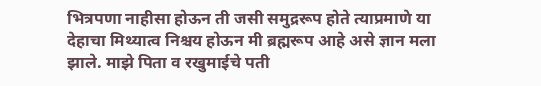भित्रपणा नाहीसा होऊन ती जसी समुद्ररूप होते त्याप्रमाणे या देहाचा मिथ्यात्व निश्चय होऊन मी ब्रह्मरूप आहे असे ज्ञान मला झाले. माझे पिता व रखुमाईचे पती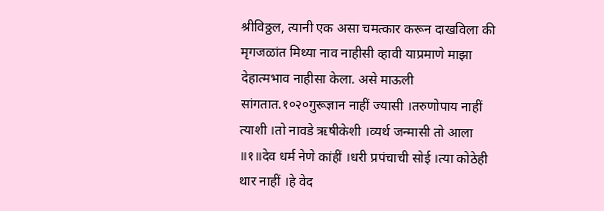श्रीविठ्ठल, त्यानी एक असा चमत्कार करून दाखविला की मृगजळांत मिथ्या नाव नाहीसी व्हावी याप्रमाणे माझा देहात्मभाव नाहीसा केला. असे माऊली सांगतात.१०२०गुरूज्ञान नाहीं ज्यासी ।तरुणोपाय नाहीं त्याशी ।तो नावडे ऋषीकेशी ।व्यर्थ जन्मासी तो आला ॥१॥देव धर्म नेणे कांहीं ।धरी प्रपंचाची सोई ।त्या कोठेही थार नाहीं ।हे वेद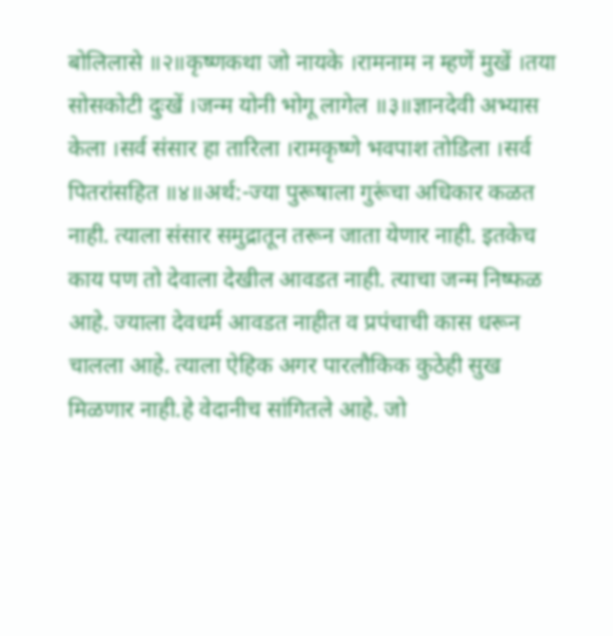बोलिलासे ॥२॥कृष्णकथा जो नायके ।रामनाम न म्हणें मुखें ।तया सोसकोटी दुःखें ।जन्म योनी भोगू लागेल ॥३॥ज्ञानदेवी अभ्यास केला ।सर्व संसार हा तारिला ।रामकृष्णे भवपाश तोडिला ।सर्व पितरांसहित ॥४॥अर्थ:-ज्या पुरूषाला गुरूंचा अधिकार कळत नाही. त्याला संसार समुद्रातून तरून जाता येणार नाही. इतकेच काय पण तो देवाला देखील आवडत नाही. त्याचा जन्म निष्फळ आहे. ज्याला देवधर्म आवडत नाहीत व प्रपंचाची कास धरून चालला आहे. त्याला ऐहिक अगर पारलौकिक कुठेही सुख मिळणार नाही.हे वेदानीच सांगितले आहे. जो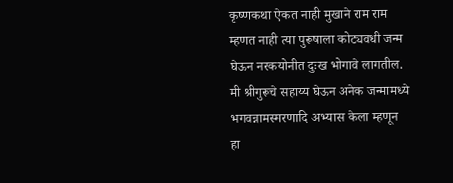कृष्णकथा ऐकत नाही मुखाने राम राम म्हणत नाही त्या पुरूषाला कोट्यवधी जन्म घेऊन नरकयोनीत दुःख भोगावे लागतील. मी श्रीगुरूचे सहाय्य घेऊन अनेक जन्मामध्ये भगवन्नामस्मरणादि अभ्यास केला म्हणून हा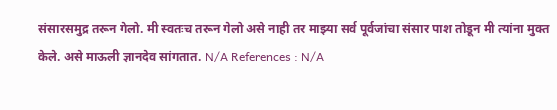संसारसमुद्र तरून गेलो. मी स्वतःच तरून गेलो असे नाही तर माझ्या सर्व पूर्वजांचा संसार पाश तोडून मी त्यांना मुक्त केले. असे माऊली ज्ञानदेव सांगतात. N/A References : N/A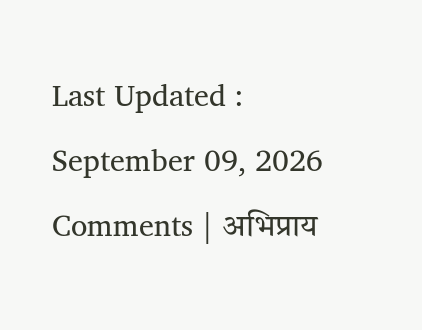Last Updated : September 09, 2026 Comments | अभिप्राय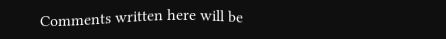Comments written here will be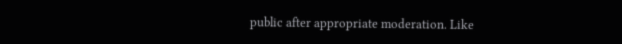public after appropriate moderation. Like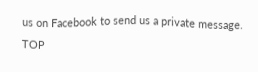us on Facebook to send us a private message. TOP